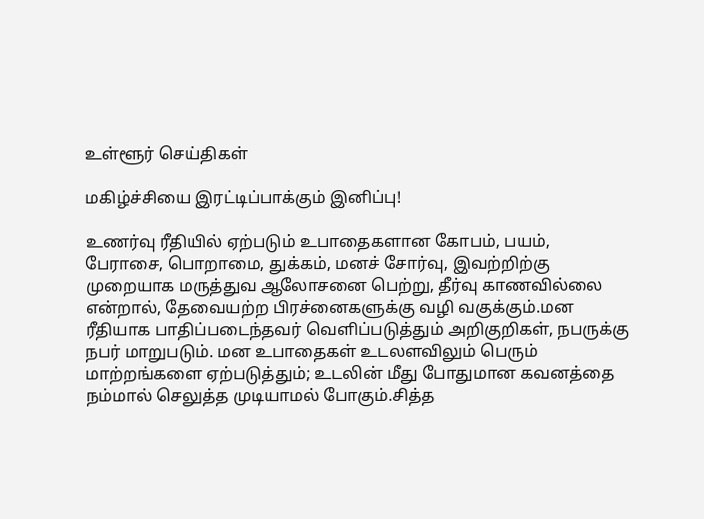உள்ளூர் செய்திகள்

மகிழ்ச்சியை இரட்டிப்பாக்கும் இனிப்பு!

உணர்வு ரீதியில் ஏற்படும் உபாதைகளான கோபம், பயம், பேராசை, பொறாமை, துக்கம், மனச் சோர்வு, இவற்றிற்கு முறையாக மருத்துவ ஆலோசனை பெற்று, தீர்வு காணவில்லை என்றால், தேவையற்ற பிரச்னைகளுக்கு வழி வகுக்கும்.மன ரீதியாக பாதிப்படைந்தவர் வெளிப்படுத்தும் அறிகுறிகள், நபருக்கு நபர் மாறுபடும். மன உபாதைகள் உடலளவிலும் பெரும் மாற்றங்களை ஏற்படுத்தும்; உடலின் மீது போதுமான கவனத்தை நம்மால் செலுத்த முடியாமல் போகும்.சித்த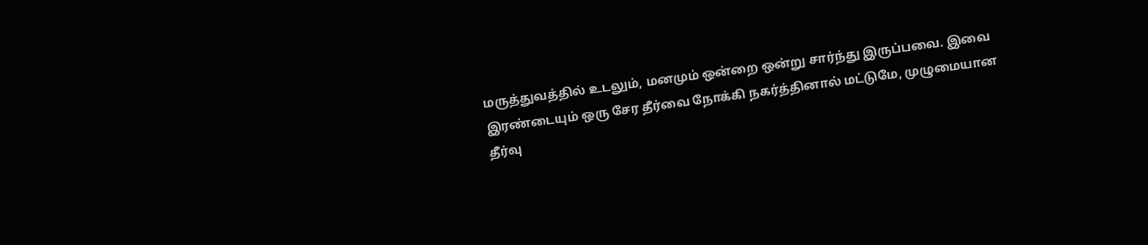மருத்துவத்தில் உடலும், மனமும் ஒன்றை ஒன்று சார்ந்து இருப்பவை. இவை இரண்டையும் ஒரு சேர தீர்வை நோக்கி நகர்த்தினால் மட்டுமே, முழுமையான தீர்வு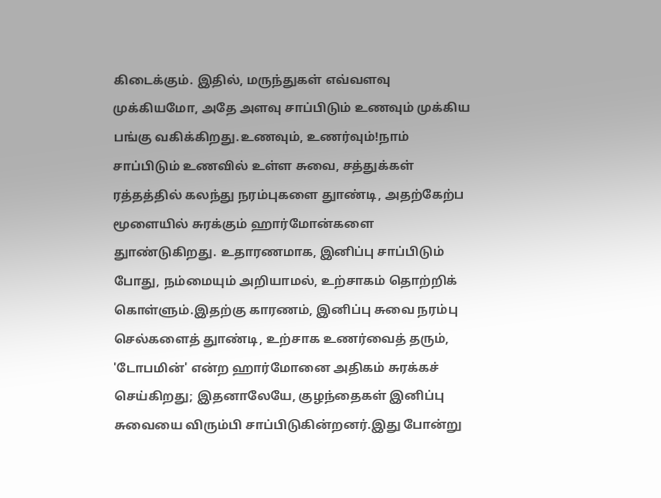கிடைக்கும். இதில், மருந்துகள் எவ்வளவு முக்கியமோ, அதே அளவு சாப்பிடும் உணவும் முக்கிய பங்கு வகிக்கிறது.உணவும், உணர்வும்!நாம் சாப்பிடும் உணவில் உள்ள சுவை, சத்துக்கள் ரத்தத்தில் கலந்து நரம்புகளை துாண்டி, அதற்கேற்ப மூளையில் சுரக்கும் ஹார்மோன்களை துாண்டுகிறது. உதாரணமாக, இனிப்பு சாப்பிடும் போது, நம்மையும் அறியாமல், உற்சாகம் தொற்றிக் கொள்ளும்.இதற்கு காரணம், இனிப்பு சுவை நரம்பு செல்களைத் துாண்டி, உற்சாக உணர்வைத் தரும், 'டோபமின்' என்ற ஹார்மோனை அதிகம் சுரக்கச் செய்கிறது; இதனாலேயே, குழந்தைகள் இனிப்பு சுவையை விரும்பி சாப்பிடுகின்றனர்.இது போன்று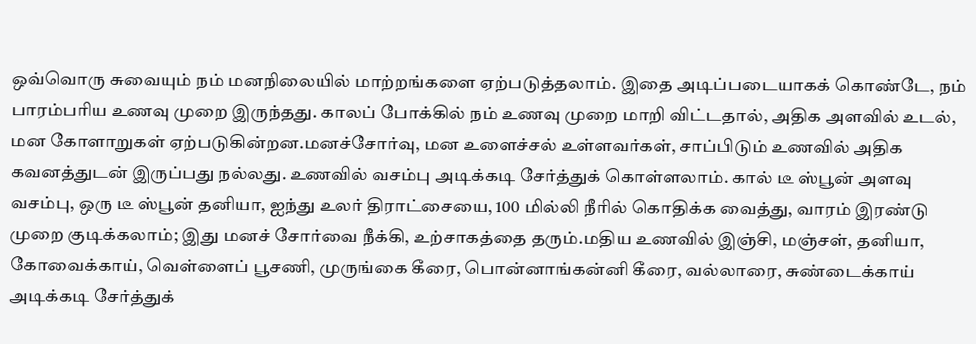ஒவ்வொரு சுவையும் நம் மனநிலையில் மாற்றங்களை ஏற்படுத்தலாம். இதை அடிப்படையாகக் கொண்டே, நம் பாரம்பரிய உணவு முறை இருந்தது. காலப் போக்கில் நம் உணவு முறை மாறி விட்டதால், அதிக அளவில் உடல், மன கோளாறுகள் ஏற்படுகின்றன.மனச்சோர்வு, மன உளைச்சல் உள்ளவர்கள், சாப்பிடும் உணவில் அதிக கவனத்துடன் இருப்பது நல்லது. உணவில் வசம்பு அடிக்கடி சேர்த்துக் கொள்ளலாம். கால் டீ ஸ்பூன் அளவு வசம்பு, ஒரு டீ ஸ்பூன் தனியா, ஐந்து உலர் திராட்சையை, 100 மில்லி நீரில் கொதிக்க வைத்து, வாரம் இரண்டு முறை குடிக்கலாம்; இது மனச் சோர்வை நீக்கி, உற்சாகத்தை தரும்.மதிய உணவில் இஞ்சி, மஞ்சள், தனியா, கோவைக்காய், வெள்ளைப் பூசணி, முருங்கை கீரை, பொன்னாங்கன்னி கீரை, வல்லாரை, சுண்டைக்காய் அடிக்கடி சேர்த்துக்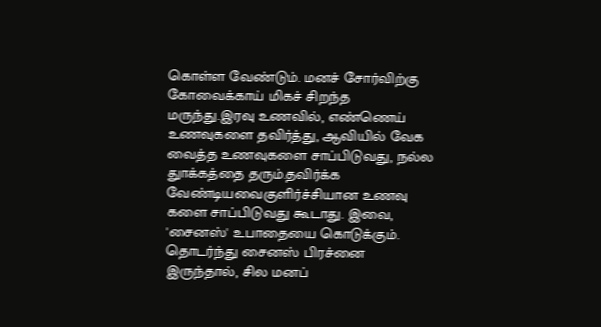கொள்ள வேண்டும். மனச் சோர்விற்கு கோவைக்காய் மிகச் சிறந்த மருந்து.இரவு உணவில், எண்ணெய் உணவுகளை தவிர்த்து, ஆவியில் வேக வைத்த உணவுகளை சாப்பிடுவது, நல்ல துாக்கத்தை தரும்.தவிர்க்க வேண்டியவைகுளிர்ச்சியான உணவு களை சாப்பிடுவது கூடாது. இவை, 'சைனஸ்' உபாதையை கொடுக்கும். தொடர்ந்து சைனஸ் பிரச்னை இருந்தால், சில மனப்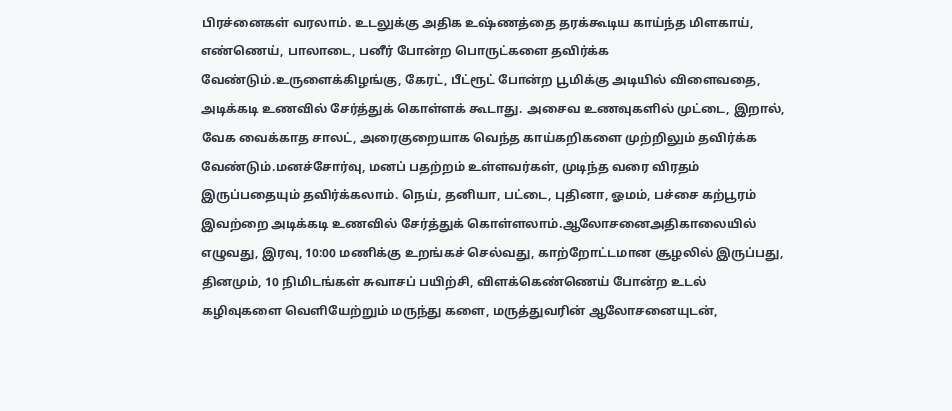பிரச்னைகள் வரலாம். உடலுக்கு அதிக உஷ்ணத்தை தரக்கூடிய காய்ந்த மிளகாய், எண்ணெய், பாலாடை, பனீர் போன்ற பொருட்களை தவிர்க்க வேண்டும்.உருளைக்கிழங்கு, கேரட், பீட்ரூட் போன்ற பூமிக்கு அடியில் விளைவதை, அடிக்கடி உணவில் சேர்த்துக் கொள்ளக் கூடாது. அசைவ உணவுகளில் முட்டை, இறால், வேக வைக்காத சாலட், அரைகுறையாக வெந்த காய்கறிகளை முற்றிலும் தவிர்க்க வேண்டும்.மனச்சோர்வு, மனப் பதற்றம் உள்ளவர்கள், முடிந்த வரை விரதம் இருப்பதையும் தவிர்க்கலாம். நெய், தனியா, பட்டை, புதினா, ஓமம், பச்சை கற்பூரம் இவற்றை அடிக்கடி உணவில் சேர்த்துக் கொள்ளலாம்.ஆலோசனைஅதிகாலையில் எழுவது, இரவு, 10:00 மணிக்கு உறங்கச் செல்வது, காற்றோட்டமான சூழலில் இருப்பது, தினமும், 10 நிமிடங்கள் சுவாசப் பயிற்சி, விளக்கெண்ணெய் போன்ற உடல் கழிவுகளை வெளியேற்றும் மருந்து களை, மருத்துவரின் ஆலோசனையுடன்,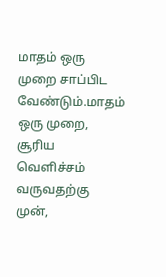மாதம் ஒரு முறை சாப்பிட வேண்டும்.மாதம் ஒரு முறை, சூரிய வெளிச்சம் வருவதற்கு முன்,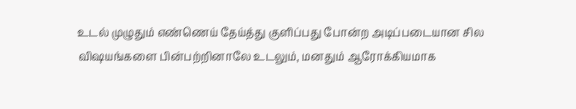உடல் முழுதும் எண்ணெய் தேய்த்து குளிப்பது போன்ற அடிப்படையான சில விஷயங்களை பின்பற்றினாலே உடலும், மனதும் ஆரோக்கியமாக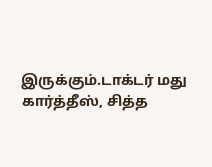இருக்கும்.டாக்டர் மது கார்த்தீஸ், சித்த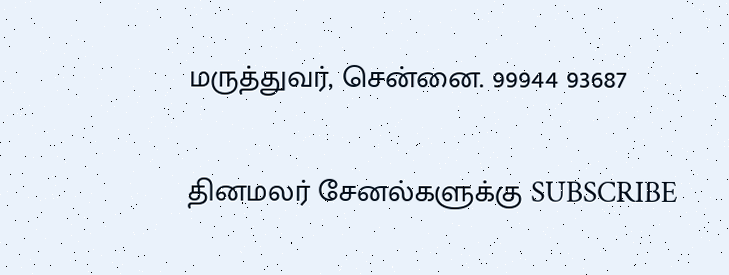மருத்துவர், சென்னை. 99944 93687


தினமலர் சேனல்களுக்கு SUBSCRIBE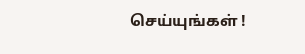செய்யுங்கள் !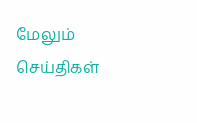மேலும் செய்திகள்